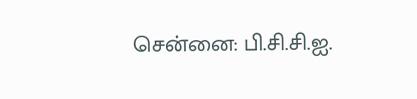சென்னை: பி.சி.சி.ஐ.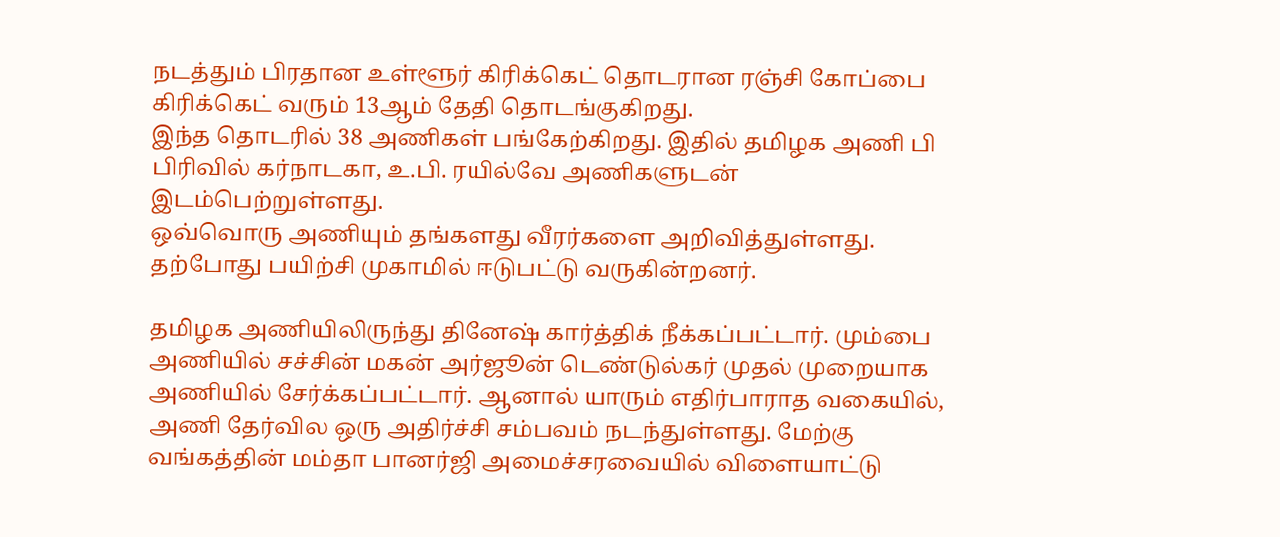நடத்தும் பிரதான உள்ளூர் கிரிக்கெட் தொடரான ரஞ்சி கோப்பை கிரிக்கெட் வரும் 13ஆம் தேதி தொடங்குகிறது.
இந்த தொடரில் 38 அணிகள் பங்கேற்கிறது. இதில் தமிழக அணி பி பிரிவில் கர்நாடகா, உ.பி. ரயில்வே அணிகளுடன் இடம்பெற்றுள்ளது.
ஒவ்வொரு அணியும் தங்களது வீரர்களை அறிவித்துள்ளது. தற்போது பயிற்சி முகாமில் ஈடுபட்டு வருகின்றனர்.

தமிழக அணியிலிருந்து தினேஷ் கார்த்திக் நீக்கப்பட்டார். மும்பை அணியில் சச்சின் மகன் அர்ஜூன் டெண்டுல்கர் முதல் முறையாக அணியில் சேர்க்கப்பட்டார். ஆனால் யாரும் எதிர்பாராத வகையில், அணி தேர்வில ஒரு அதிர்ச்சி சம்பவம் நடந்துள்ளது. மேற்கு வங்கத்தின் மம்தா பானர்ஜி அமைச்சரவையில் விளையாட்டு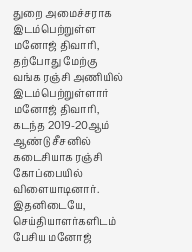துறை அமைச்சராக இடம்பெற்றுள்ள மனோஜ் திவாரி, தற்போது மேற்கு வங்க ரஞ்சி அணியில் இடம்பெற்றுள்ளார்
மனோஜ் திவாரி, கடந்த 2019-20ஆம் ஆண்டு சீசனில் கடைசியாக ரஞ்சி கோப்பையில் விளையாடினார். இதனிடையே, செய்தியாளர்களிடம் பேசிய மனோஜ்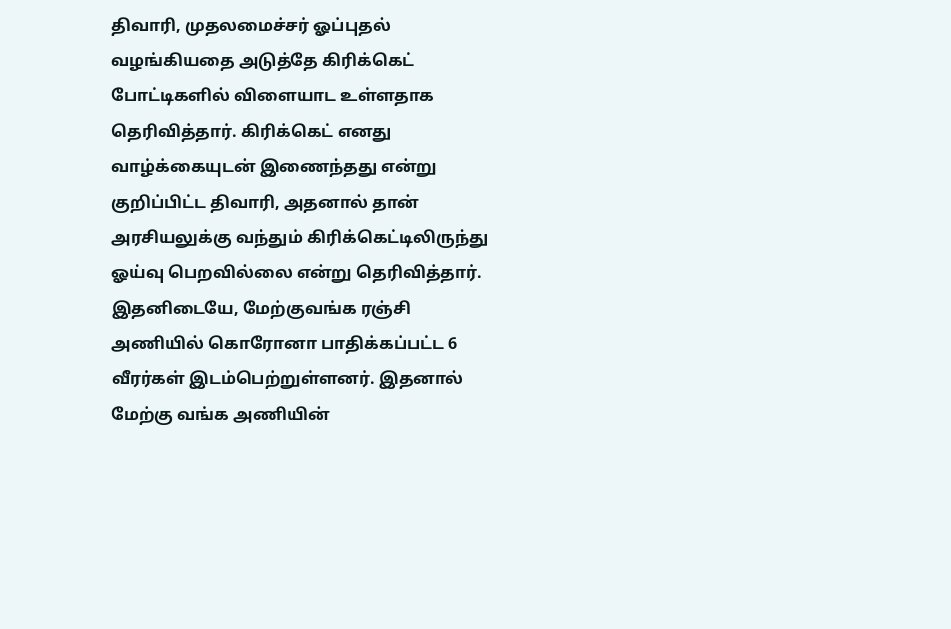திவாரி, முதலமைச்சர் ஓப்புதல் வழங்கியதை அடுத்தே கிரிக்கெட் போட்டிகளில் விளையாட உள்ளதாக தெரிவித்தார். கிரிக்கெட் எனது வாழ்க்கையுடன் இணைந்தது என்று குறிப்பிட்ட திவாரி, அதனால் தான் அரசியலுக்கு வந்தும் கிரிக்கெட்டிலிருந்து ஓய்வு பெறவில்லை என்று தெரிவித்தார்.
இதனிடையே, மேற்குவங்க ரஞ்சி அணியில் கொரோனா பாதிக்கப்பட்ட 6 வீரர்கள் இடம்பெற்றுள்ளனர். இதனால் மேற்கு வங்க அணியின்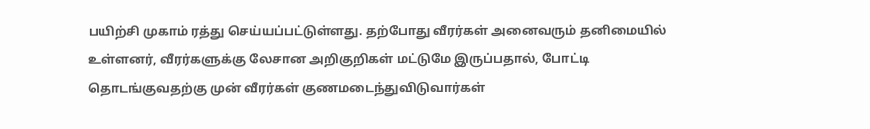பயிற்சி முகாம் ரத்து செய்யப்பட்டுள்ளது. தற்போது வீரர்கள் அனைவரும் தனிமையில் உள்ளனர், வீரர்களுக்கு லேசான அறிகுறிகள் மட்டுமே இருப்பதால், போட்டி தொடங்குவதற்கு முன் வீரர்கள் குணமடைந்துவிடுவார்கள்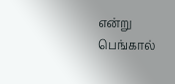என்று பெங்கால்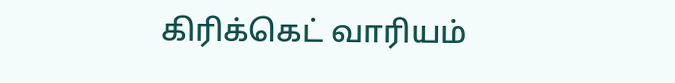கிரிக்கெட் வாரியம்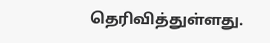தெரிவித்துள்ளது.